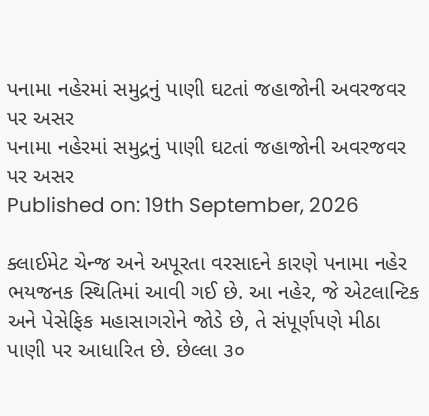પનામા નહેરમાં સમુદ્રનું પાણી ઘટતાં જહાજોની અવરજવર પર અસર
પનામા નહેરમાં સમુદ્રનું પાણી ઘટતાં જહાજોની અવરજવર પર અસર
Published on: 19th September, 2026

ક્લાઈમેટ ચેન્જ અને અપૂરતા વરસાદને કારણે પનામા નહેર ભયજનક સ્થિતિમાં આવી ગઈ છે. આ નહેર, જે એટલાન્ટિક અને પેસેફિક મહાસાગરોને જોડે છે, તે સંપૂર્ણપણે મીઠા પાણી પર આધારિત છે. છેલ્લા ૩૦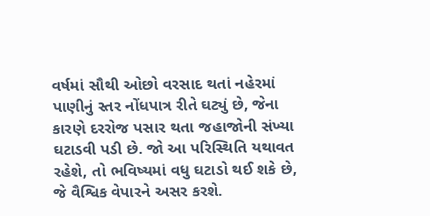વર્ષમાં સૌથી ઓછો વરસાદ થતાં નહેરમાં પાણીનું સ્તર નોંધપાત્ર રીતે ઘટ્યું છે, જેના કારણે દરરોજ પસાર થતા જહાજોની સંખ્યા ઘટાડવી પડી છે. જો આ પરિસ્થિતિ યથાવત રહેશે, તો ભવિષ્યમાં વધુ ઘટાડો થઈ શકે છે, જે વૈશ્વિક વેપારને અસર કરશે.